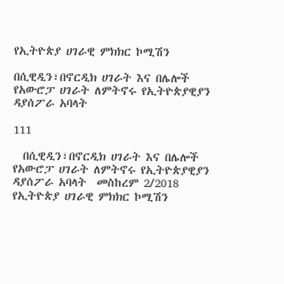የኢትዮጵያ ሀገራዊ ምክክር ኮሚሽን

በሲዊዲን፣በኖርዲክ ሀገራት እና በሌሎች የአውሮፓ ሀገራት ለምትኖሩ የኢትዮጵያዊያን ዳያሰፖራ አባላት

111

  በሲዊዲን፣በኖርዲክ ሀገራት እና በሌሎች የአውሮፓ ሀገራት ለምትኖሩ የኢትዮጵያዊያን ዳያሰፖራ አባላት  መስከረም 2/2018  የኢትዮጵያ ሀገራዊ ምክክር ኮሚሽን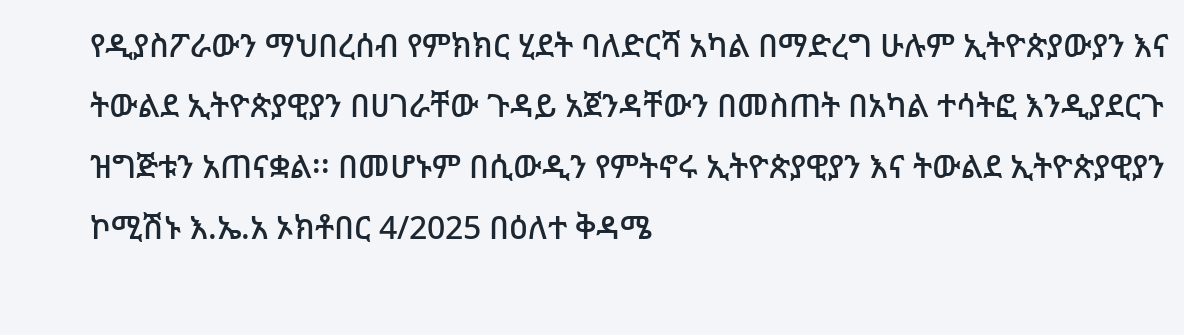የዲያስፖራውን ማህበረሰብ የምክክር ሂደት ባለድርሻ አካል በማድረግ ሁሉም ኢትዮጵያውያን እና ትውልደ ኢትዮጵያዊያን በሀገራቸው ጉዳይ አጀንዳቸውን በመስጠት በአካል ተሳትፎ እንዲያደርጉ ዝግጅቱን አጠናቋል፡፡ በመሆኑም በሲውዲን የምትኖሩ ኢትዮጵያዊያን እና ትውልደ ኢትዮጵያዊያን ኮሚሽኑ እ.ኤ.አ ኦክቶበር 4/2025 በዕለተ ቅዳሜ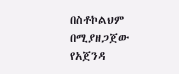በስቶኮልህም በሚያዘጋጀው የአጀንዳ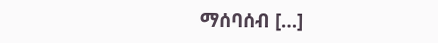ማሰባሰብ […]